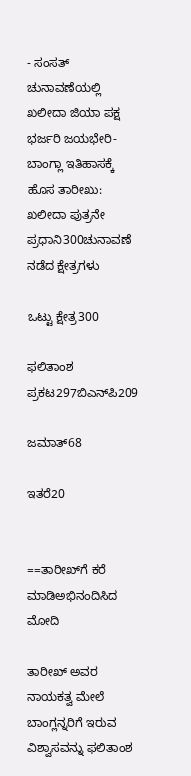- ಸಂಸತ್‌ ಚುನಾವಣೆಯಲ್ಲಿ ಖಲೀದಾ ಜಿಯಾ ಪಕ್ಷ ಭರ್ಜರಿ ಜಯಭೇರಿ- ಬಾಂಗ್ಲಾ ಇತಿಹಾಸಕ್ಕೆ ಹೊಸ ತಾರೀಖು: ಖಲೀದಾ ಪುತ್ರನೇ ಪ್ರಧಾನಿ300ಚುನಾವಣೆ ನಡೆದ ಕ್ಷೇತ್ರಗಳು

ಒಟ್ಟು ಕ್ಷೇತ್ರ300

ಫಲಿತಾಂಶ ಪ್ರಕಟ297ಬಿಎನ್‌ಪಿ209

ಜಮಾತ್‌68

ಇತರೆ20


==ತಾರೀಖ್‌ಗೆ ಕರೆ ಮಾಡಿಅಭಿನಂದಿಸಿದ ಮೋದಿ

ತಾರೀಖ್‌ ಅವರ ನಾಯಕತ್ವ ಮೇಲೆ ಬಾಂಗ್ಲನ್ನರಿಗೆ ಇರುವ ವಿಶ್ವಾಸವನ್ನು ಫಲಿತಾಂಶ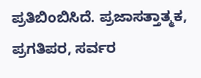ಪ್ರತಿಬಿಂಬಿಸಿದೆ. ಪ್ರಜಾಸತ್ತಾತ್ಮಕ, ಪ್ರಗತಿಪರ, ಸರ್ವರ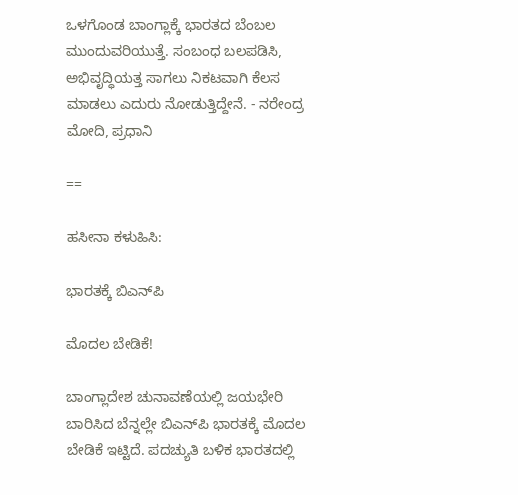ಒಳಗೊಂಡ ಬಾಂಗ್ಲಾಕ್ಕೆ ಭಾರತದ ಬೆಂಬಲ ಮುಂದುವರಿಯುತ್ತೆ. ಸಂಬಂಧ ಬಲಪಡಿಸಿ, ಅಭಿವೃದ್ಧಿಯತ್ತ ಸಾಗಲು ನಿಕಟವಾಗಿ ಕೆಲಸ ಮಾಡಲು ಎದುರು ನೋಡುತ್ತಿದ್ದೇನೆ. - ನರೇಂದ್ರ ಮೋದಿ, ಪ್ರಧಾನಿ

==

ಹಸೀನಾ ಕಳುಹಿಸಿ:

ಭಾರತಕ್ಕೆ ಬಿಎನ್‌ಪಿ

ಮೊದಲ ಬೇಡಿಕೆ!

ಬಾಂಗ್ಲಾದೇಶ ಚುನಾವಣೆಯಲ್ಲಿ ಜಯಭೇರಿ ಬಾರಿಸಿದ ಬೆನ್ನಲ್ಲೇ ಬಿಎನ್‌ಪಿ ಭಾರತಕ್ಕೆ ಮೊದಲ ಬೇಡಿಕೆ ಇಟ್ಟಿದೆ. ಪದಚ್ಯುತಿ ಬಳಿಕ ಭಾರತದಲ್ಲಿ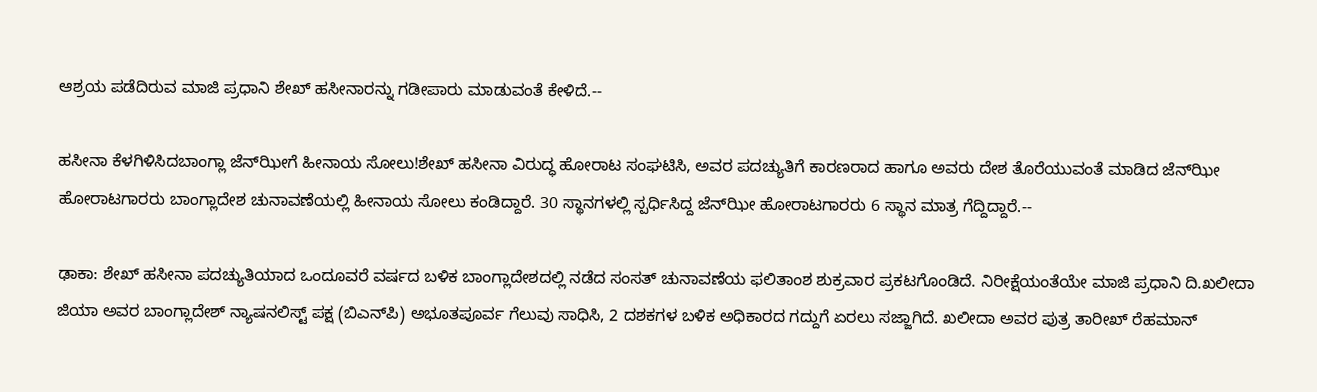ಆಶ್ರಯ ಪಡೆದಿರುವ ಮಾಜಿ ಪ್ರಧಾನಿ ಶೇಖ್‌ ಹಸೀನಾರನ್ನು ಗಡೀಪಾರು ಮಾಡುವಂತೆ ಕೇಳಿದೆ.--

ಹಸೀನಾ ಕೆಳಗಿಳಿಸಿದಬಾಂಗ್ಲಾ ಜೆನ್‌ಝೀಗೆ ಹೀನಾಯ ಸೋಲು!ಶೇಖ್‌ ಹಸೀನಾ ವಿರುದ್ಧ ಹೋರಾಟ ಸಂಘಟಿಸಿ, ಅವರ ಪದಚ್ಯುತಿಗೆ ಕಾರಣರಾದ ಹಾಗೂ ಅವರು ದೇಶ ತೊರೆಯುವಂತೆ ಮಾಡಿದ ಜೆನ್‌ಝೀ ಹೋರಾಟಗಾರರು ಬಾಂಗ್ಲಾದೇಶ ಚುನಾವಣೆಯಲ್ಲಿ ಹೀನಾಯ ಸೋಲು ಕಂಡಿದ್ದಾರೆ. 30 ಸ್ಥಾನಗಳಲ್ಲಿ ಸ್ಪರ್ಧಿಸಿದ್ದ ಜೆನ್‌ಝೀ ಹೋರಾಟಗಾರರು 6 ಸ್ಥಾನ ಮಾತ್ರ ಗೆದ್ದಿದ್ದಾರೆ.--

ಢಾಕಾ: ಶೇಖ್‌ ಹಸೀನಾ ಪದಚ್ಯುತಿಯಾದ ಒಂದೂವರೆ ವರ್ಷದ ಬಳಿಕ ಬಾಂಗ್ಲಾದೇಶದಲ್ಲಿ ನಡೆದ ಸಂಸತ್‌ ಚುನಾವಣೆಯ ಫಲಿತಾಂಶ ಶುಕ್ರವಾರ ಪ್ರಕಟಗೊಂಡಿದೆ. ನಿರೀಕ್ಷೆಯಂತೆಯೇ ಮಾಜಿ ಪ್ರಧಾನಿ ದಿ.ಖಲೀದಾ ಜಿಯಾ ಅವರ ಬಾಂಗ್ಲಾದೇಶ್‌ ನ್ಯಾಷನಲಿಸ್ಟ್‌ ಪಕ್ಷ (ಬಿಎನ್‌ಪಿ) ಅಭೂತಪೂರ್ವ ಗೆಲುವು ಸಾಧಿಸಿ, 2 ದಶಕಗಳ ಬಳಿಕ ಅಧಿಕಾರದ ಗದ್ದುಗೆ ಏರಲು ಸಜ್ಜಾಗಿದೆ. ಖಲೀದಾ ಅವರ ಪುತ್ರ ತಾರೀಖ್‌ ರೆಹಮಾನ್‌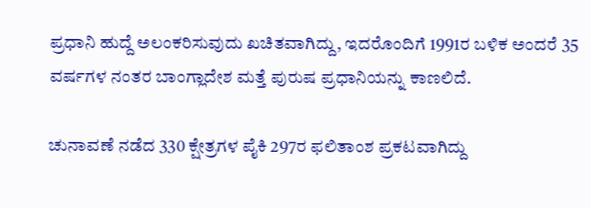ಪ್ರಧಾನಿ ಹುದ್ದೆ ಅಲಂಕರಿಸುವುದು ಖಚಿತವಾಗಿದ್ದು, ಇದರೊಂದಿಗೆ 1991ರ ಬಳಿಕ ಅಂದರೆ 35 ವರ್ಷಗಳ ನಂತರ ಬಾಂಗ್ಲಾದೇಶ ಮತ್ತೆ ಪುರುಷ ಪ್ರಧಾನಿಯನ್ನು ಕಾಣಲಿದೆ.

ಚುನಾವಣೆ ನಡೆದ 330 ಕ್ಷೇತ್ರಗಳ ಪೈಕಿ 297ರ ಫಲಿತಾಂಶ ಪ್ರಕಟವಾಗಿದ್ದು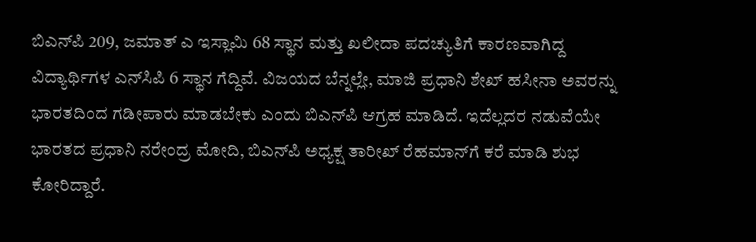ಬಿಎನ್‌ಪಿ 209, ಜಮಾತ್‌ ಎ ಇಸ್ಲಾಮಿ 68 ಸ್ಥಾನ ಮತ್ತು ಖಲೀದಾ ಪದಚ್ಯುತಿಗೆ ಕಾರಣವಾಗಿದ್ದ ವಿದ್ಯಾರ್ಥಿಗಳ ಎನ್‌ಸಿಪಿ 6 ಸ್ಥಾನ ಗೆದ್ದಿವೆ. ವಿಜಯದ ಬೆನ್ನಲ್ಲೇ, ಮಾಜಿ ಪ್ರಧಾನಿ ಶೇಖ್‌ ಹಸೀನಾ ಅವರನ್ನು ಭಾರತದಿಂದ ಗಡೀಪಾರು ಮಾಡಬೇಕು ಎಂದು ಬಿಎನ್‌ಪಿ ಆಗ್ರಹ ಮಾಡಿದೆ. ಇದೆಲ್ಲದರ ನಡುವೆಯೇ ಭಾರತದ ಪ್ರಧಾನಿ ನರೇಂದ್ರ ಮೋದಿ, ಬಿಎನ್‌ಪಿ ಅಧ್ಯಕ್ಷ ತಾರೀಖ್‌ ರೆಹಮಾನ್‌ಗೆ ಕರೆ ಮಾಡಿ ಶುಭ ಕೋರಿದ್ದಾರೆ.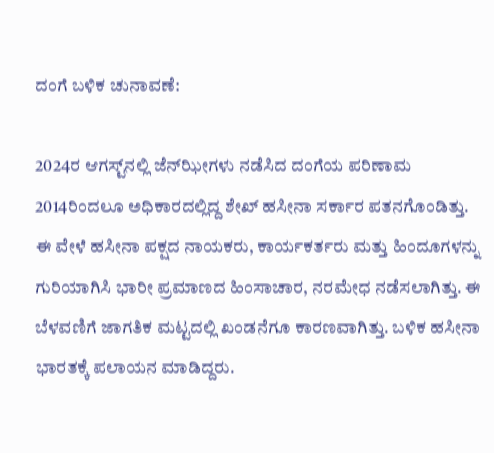ದಂಗೆ ಬಳಿಕ ಚುನಾವಣೆ:

2024ರ ಆಗಸ್ಟ್‌ನಲ್ಲಿ ಜೆನ್‌ಝೀಗಳು ನಡೆಸಿದ ದಂಗೆಯ ಪರಿಣಾಮ 2014ರಿಂದಲೂ ಅಧಿಕಾರದಲ್ಲಿದ್ದ ಶೇಖ್ ಹಸೀನಾ ಸರ್ಕಾರ ಪತನಗೊಂಡಿತ್ತು. ಈ ವೇಳೆ ಹಸೀನಾ ಪಕ್ಷದ ನಾಯಕರು, ಕಾರ್ಯಕರ್ತರು ಮತ್ತು ಹಿಂದೂಗಳನ್ನು ಗುರಿಯಾಗಿಸಿ ಭಾರೀ ಪ್ರಮಾಣದ ಹಿಂಸಾಚಾರ, ನರಮೇಧ ನಡೆಸಲಾಗಿತ್ತು. ಈ ಬೆಳವಣಿಗೆ ಜಾಗತಿಕ ಮಟ್ಟದಲ್ಲಿ ಖಂಡನೆಗೂ ಕಾರಣವಾಗಿತ್ತು. ಬಳಿಕ ಹಸೀನಾ ಭಾರತಕ್ಕೆ ಪಲಾಯನ ಮಾಡಿದ್ದರು.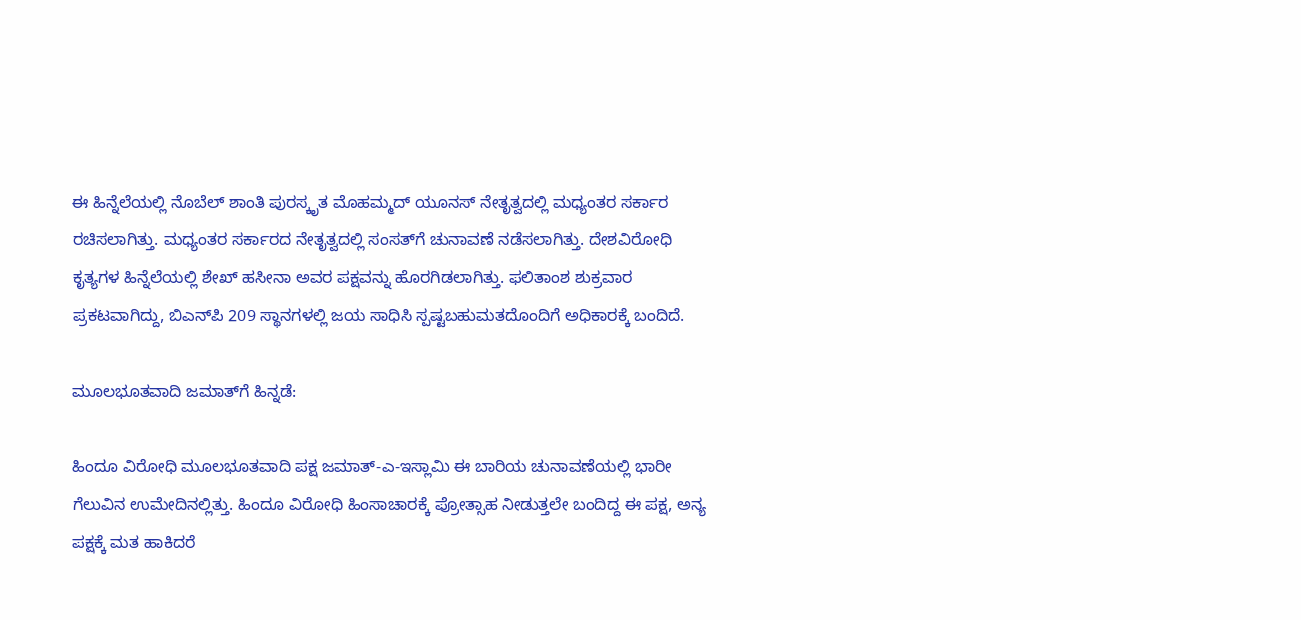ಈ ಹಿನ್ನೆಲೆಯಲ್ಲಿ ನೊಬೆಲ್‌ ಶಾಂತಿ ಪುರಸ್ಕೃತ ಮೊಹಮ್ಮದ್‌ ಯೂನಸ್‌ ನೇತೃತ್ವದಲ್ಲಿ ಮಧ್ಯಂತರ ಸರ್ಕಾರ ರಚಿಸಲಾಗಿತ್ತು. ಮಧ್ಯಂತರ ಸರ್ಕಾರದ ನೇತೃತ್ವದಲ್ಲಿ ಸಂಸತ್‌ಗೆ ಚುನಾವಣೆ ನಡೆಸಲಾಗಿತ್ತು. ದೇಶವಿರೋಧಿ ಕೃತ್ಯಗಳ ಹಿನ್ನೆಲೆಯಲ್ಲಿ ಶೇಖ್ ಹಸೀನಾ ಅವರ ಪಕ್ಷವನ್ನು ಹೊರಗಿಡಲಾಗಿತ್ತು. ಫಲಿತಾಂಶ ಶುಕ್ರವಾರ ಪ್ರಕಟವಾಗಿದ್ದು, ಬಿಎನ್‌ಪಿ 209 ಸ್ಥಾನಗಳಲ್ಲಿ ಜಯ ಸಾಧಿಸಿ ಸ್ಪಷ್ಟಬಹುಮತದೊಂದಿಗೆ ಅಧಿಕಾರಕ್ಕೆ ಬಂದಿದೆ.

ಮೂಲಭೂತವಾದಿ ಜಮಾತ್‌ಗೆ ಹಿನ್ನಡೆ:

ಹಿಂದೂ ವಿರೋಧಿ ಮೂಲಭೂತವಾದಿ ಪಕ್ಷ ಜಮಾತ್‌-ಎ-ಇಸ್ಲಾಮಿ ಈ ಬಾರಿಯ ಚುನಾವಣೆಯಲ್ಲಿ ಭಾರೀ ಗೆಲುವಿನ ಉಮೇದಿನಲ್ಲಿತ್ತು. ಹಿಂದೂ ವಿರೋಧಿ ಹಿಂಸಾಚಾರಕ್ಕೆ ಪ್ರೋತ್ಸಾಹ ನೀಡುತ್ತಲೇ ಬಂದಿದ್ದ ಈ ಪಕ್ಷ, ಅನ್ಯ ಪಕ್ಷಕ್ಕೆ ಮತ ಹಾಕಿದರೆ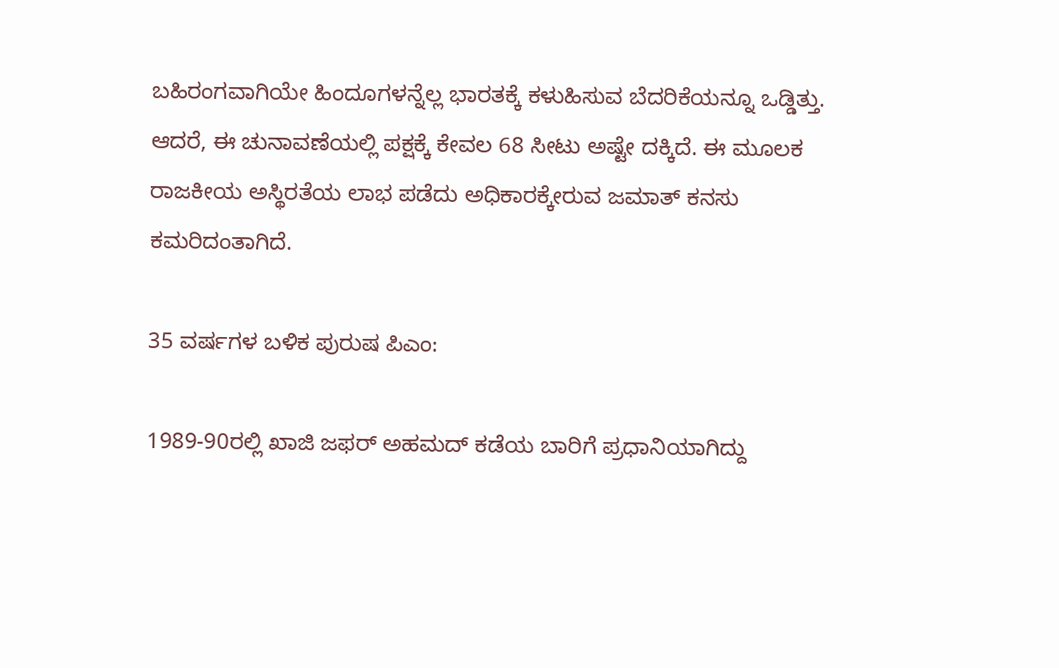ಬಹಿರಂಗವಾಗಿಯೇ ಹಿಂದೂಗಳನ್ನೆಲ್ಲ ಭಾರತಕ್ಕೆ ಕಳುಹಿಸುವ ಬೆದರಿಕೆಯನ್ನೂ ಒಡ್ಡಿತ್ತು. ಆದರೆ, ಈ ಚುನಾವಣೆಯಲ್ಲಿ ಪಕ್ಷಕ್ಕೆ ಕೇವಲ 68 ಸೀಟು ಅಷ್ಟೇ ದಕ್ಕಿದೆ. ಈ ಮೂಲಕ ರಾಜಕೀಯ ಅಸ್ಥಿರತೆಯ ಲಾಭ ಪಡೆದು ಅಧಿಕಾರಕ್ಕೇರುವ ಜಮಾತ್‌ ಕನಸು ಕಮರಿದಂತಾಗಿದೆ.

35 ವರ್ಷಗಳ ಬಳಿಕ ಪುರುಷ ಪಿಎಂ:

1989-90ರಲ್ಲಿ ಖಾಜಿ ಜಫರ್‌ ಅಹಮದ್‌ ಕಡೆಯ ಬಾರಿಗೆ ಪ್ರಧಾನಿಯಾಗಿದ್ದು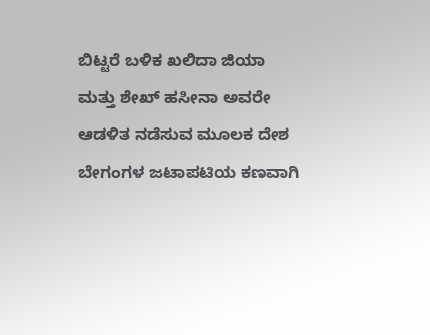ಬಿಟ್ಟರೆ ಬಳಿಕ ಖಲಿದಾ ಜಿಯಾ ಮತ್ತು ಶೇಖ್‌ ಹಸೀನಾ ಅವರೇ ಆಡಳಿತ ನಡೆಸುವ ಮೂಲಕ ದೇಶ ಬೇಗಂಗಳ ಜಟಾಪಟಿಯ ಕಣವಾಗಿ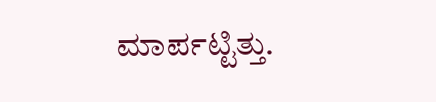ಮಾರ್ಪಟ್ಟಿತ್ತು.